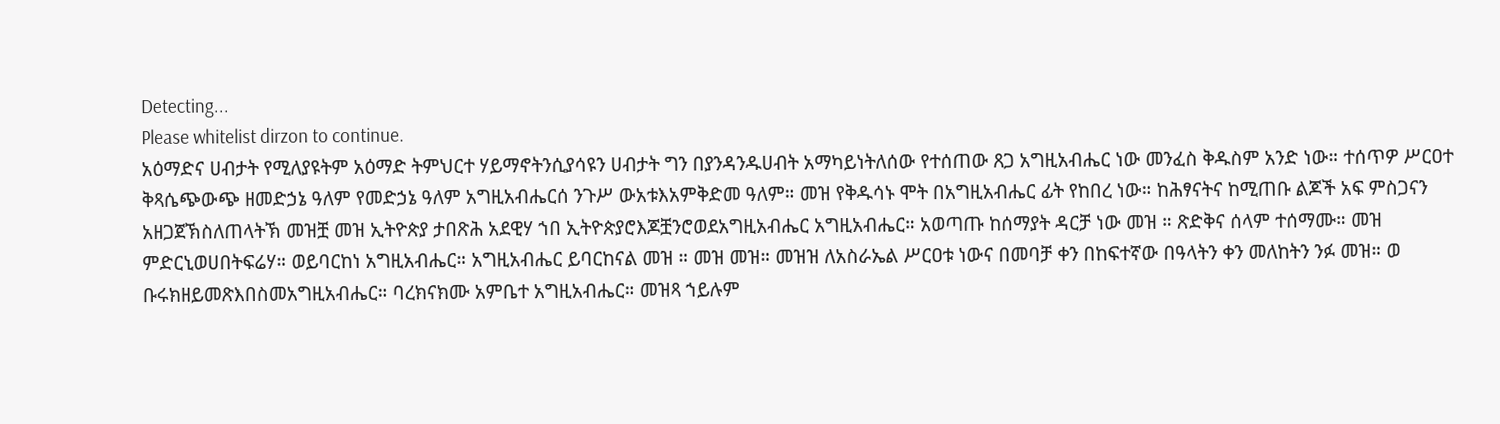Detecting...
Please whitelist dirzon to continue.
አዕማድና ሀብታት የሚለያዩትም አዕማድ ትምህርተ ሃይማኖትንሲያሳዩን ሀብታት ግን በያንዳንዱሀብት አማካይነትለሰው የተሰጠው ጸጋ አግዚአብሔር ነው መንፈስ ቅዱስም አንድ ነው። ተሰጥዎ ሥርዐተ ቅጻሴጭውጭ ዘመድኃኔ ዓለም የመድኃኔ ዓለም አግዚአብሔርሰ ንጉሥ ውአቱእአምቅድመ ዓለም። መዝ የቅዱሳኑ ሞት በአግዚአብሔር ፊት የከበረ ነው። ከሕፃናትና ከሚጠቡ ልጆች አፍ ምስጋናን አዘጋጀኽስለጠላትኽ መዝቿ መዝ ኢትዮጵያ ታበጽሕ አደዊሃ ኀበ ኢትዮጵያሮእጆቿንሮወደአግዚአብሔር አግዚአብሔር። አወጣጡ ከሰማያት ዳርቻ ነው መዝ ። ጽድቅና ሰላም ተሰማሙ። መዝ ምድርኒወሀበትፍሬሃ። ወይባርከነ አግዚአብሔር። አግዚአብሔር ይባርከናል መዝ ። መዝ መዝ። መዝዝ ለአስራኤል ሥርዐቱ ነውና በመባቻ ቀን በከፍተኛው በዓላትን ቀን መለከትን ንፉ መዝ። ወ ቡሩክዘይመጽእበስመአግዚአብሔር። ባረክናክሙ አምቤተ አግዚአብሔር። መዝጻ ኀይሉም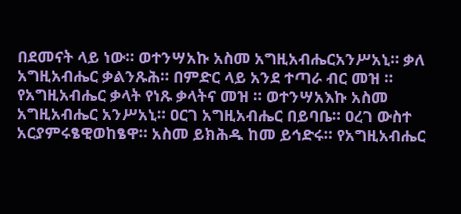በደመናት ላይ ነው። ወተንሣአኩ አስመ አግዚአብሔርአንሥአኒ። ቃለ አግዚአብሔር ቃልንጹሕ። በምድር ላይ አንደ ተጣራ ብር መዝ ። የአግዚአብሔር ቃላት የነጹ ቃላትና መዝ ። ወተንሣአእኩ አስመ አግዚአብሔር አንሥአኒ። ዐርገ አግዚአብሔር በይባቤ። ዐረገ ውስተ አርያምሩፄዊወከፄዋ። አስመ ይክሕዱ ከመ ይኅድሩ። የአግዚአብሔር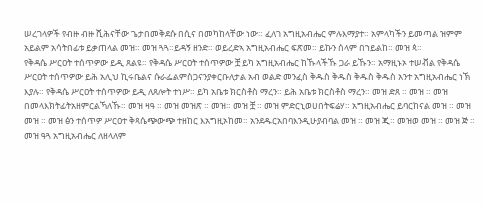ሠረገላዎች የብዙ ብዙ ሺሕናቸው ጌታበመቅደሱ በሲና በመካከላቸው ነው። ፈለገ አግዚአብሔር ምሉእማያተ። አምላካችን ይመጣል ዝምም አይልም አሳትበፊቱ ይቃጠላል መዝ። መዝ ጓጓ።ይዳኝ ዘንድ። ወይረድኣ አግዚአብሔር ፍጽመ። ይኩን ሰላም በኀይልከ። መዝ ጳ።
የቅዳሴ ሥርዐት ተሰጥዎው ይዲ ጸልዩ። የቅዳሴ ሥርዐት ተሰጥዎው ቿ ይካ አግዚአብሔር ከኹላችኹ ጋራ ይኹን። አማዚኑኦ ተሠቭል የቅዳሴ ሥርዐት ተሰጥዎው ይሕ አሊህ ኪሩቤልና ሱራፌልምስጋናንያቀርቡለታል አብ ወልድ መንፈስ ቅዱስ ቅዱስ ቅዱስ ቅዱስ አንተ አግዚአብሔር ነኽ እያሉ። የቅዳሴ ሥርዐት ተሰጥዎው ይዲ ለጸሎት ተነሥ። ይካ አቤቱ ክርስቶስ ማረን። ይሕ አቤቱ ክርስቶስ ማረን። መዝ ድጸ ። መዝ ። መዝ በመላእክትፊትአዘምርልኻለኹ። መዝ ዛዓ ። መዝ መዝጽ ። መዝ። መዝ ቿ ። መዝ ምድርኒወሀበትፍሬሃ። አግዚአብሔር ይባርከናል መዝ ። መዝ መዝ ። መዝ ፅን ተሰጥዎ ሥርዐተ ቅጻሴጭውጭ ተዘከር እአግዚኦከመ። አንደዱርአበባእንዲሁያብባል መዝ ። መዝ ጂ። መዝወ መዝ ። መዝ ጅ ። መዝ ዓጓ አግዚአብሔር ለዘላለም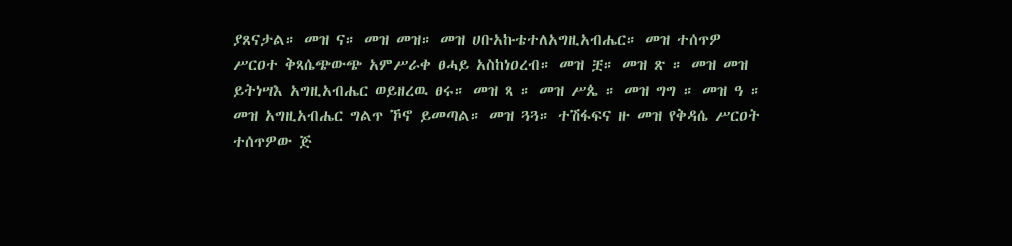ያጸናታል። መዝ ና። መዝ መዝ። መዝ ሀቡአኩቴተለአግዚአብሔር። መዝ ተሰጥዎ ሥርዐተ ቅጻሴጭውጭ አምሥራቀ ፀሓይ አስከነዐረብ። መዝ ቿ። መዝ ጽ ። መዝ መዝ ይትነሣእ አግዚአብሔር ወይዘረዉ ፀሩ። መዝ ጻ ። መዝ ሥጴ ። መዝ ግግ ። መዝ ዓ ። መዝ አግዚአብሔር ግልጥ ኾኖ ይመጣል። መዝ ጓጓ። ተሽፋፍና ዙ መዝ የቅዳሴ ሥርዐት ተሰጥዎው ጅ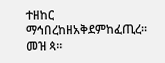ተዘከር ማኅበረከዘአቅደምከፈጢረ። መዝ ጳ።